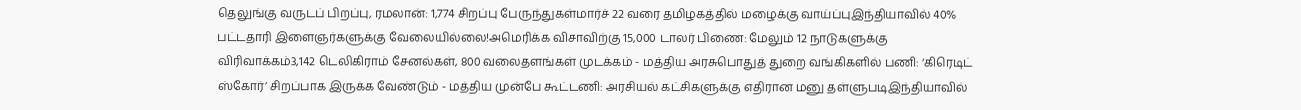தெலுங்கு வருடப் பிறப்பு, ரமலான்: 1,774 சிறப்பு பேருந்துகள்மார்ச் 22 வரை தமிழகத்தில் மழைக்கு வாய்ப்புஇந்தியாவில் 40% பட்டதாரி இளைஞர்களுக்கு வேலையில்லை!அமெரிக்க விசாவிற்கு 15,000 டாலர் பிணை: மேலும் 12 நாடுகளுக்கு விரிவாக்கம்3,142 டெலிகிராம் சேனல்கள், 800 வலைதளங்கள் முடக்கம் - மத்திய அரசுபொதுத் துறை வங்கிகளில் பணி: ‘கிரெடிட் ஸ்கோர்’ சிறப்பாக இருக்க வேண்டும் - மத்திய முன்பே கூட்டணி: அரசியல் கட்சிகளுக்கு எதிரான மனு தள்ளுபடிஇந்தியாவில்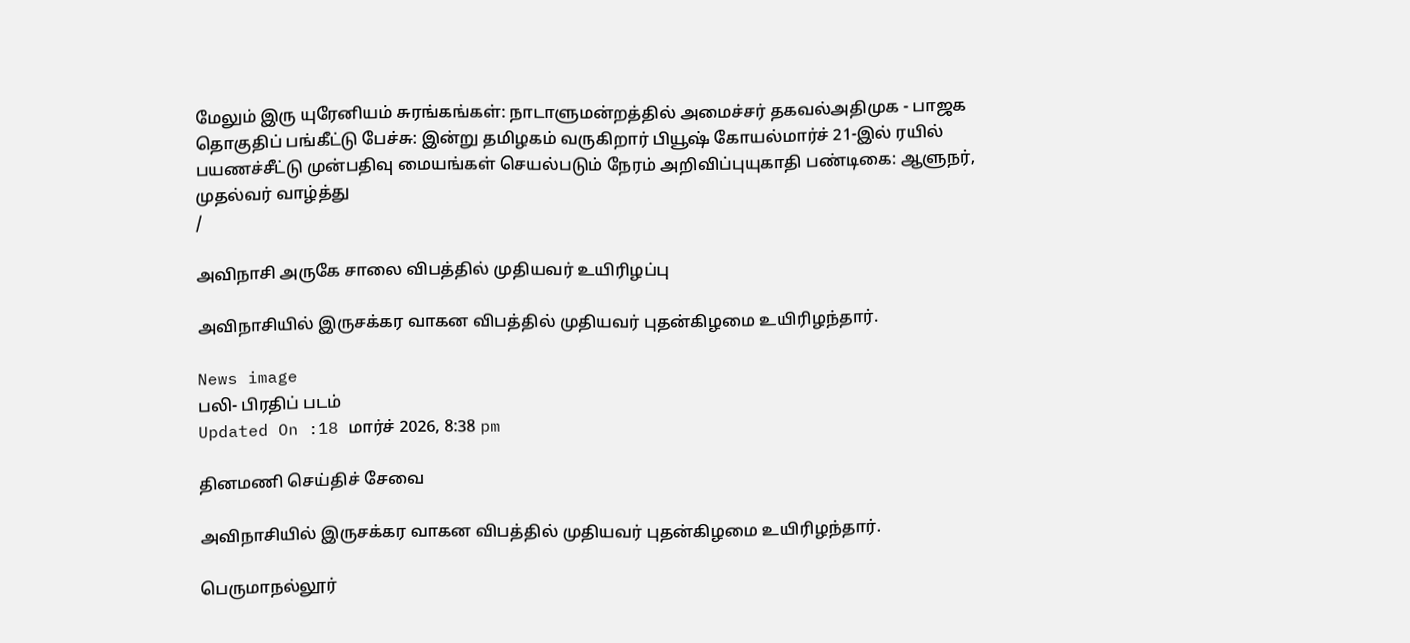மேலும் இரு யுரேனியம் சுரங்கங்கள்: நாடாளுமன்றத்தில் அமைச்சர் தகவல்அதிமுக - பாஜக தொகுதிப் பங்கீட்டு பேச்சு: இன்று தமிழகம் வருகிறார் பியூஷ் கோயல்மார்ச் 21-இல் ரயில் பயணச்சீட்டு முன்பதிவு மையங்கள் செயல்படும் நேரம் அறிவிப்புயுகாதி பண்டிகை: ஆளுநர், முதல்வர் வாழ்த்து
/

அவிநாசி அருகே சாலை விபத்தில் முதியவர் உயிரிழப்பு

அவிநாசியில் இருசக்கர வாகன விபத்தில் முதியவர் புதன்கிழமை உயிரிழந்தார்.

News image
பலி- பிரதிப் படம்
Updated On :18 மார்ச் 2026, 8:38 pm

தினமணி செய்திச் சேவை

அவிநாசியில் இருசக்கர வாகன விபத்தில் முதியவர் புதன்கிழமை உயிரிழந்தார்.

பெருமாநல்லூர்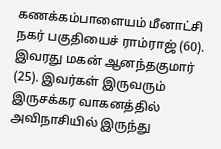கணக்கம்பாளையம் மீனாட்சி நகர் பகுதியைச் ராம்ராஜ் (60). இவரது மகன் ஆனந்தகுமார் (25). இவர்கள் இருவரும் இருசக்கர வாகனத்தில் அவிநாசியில் இருந்து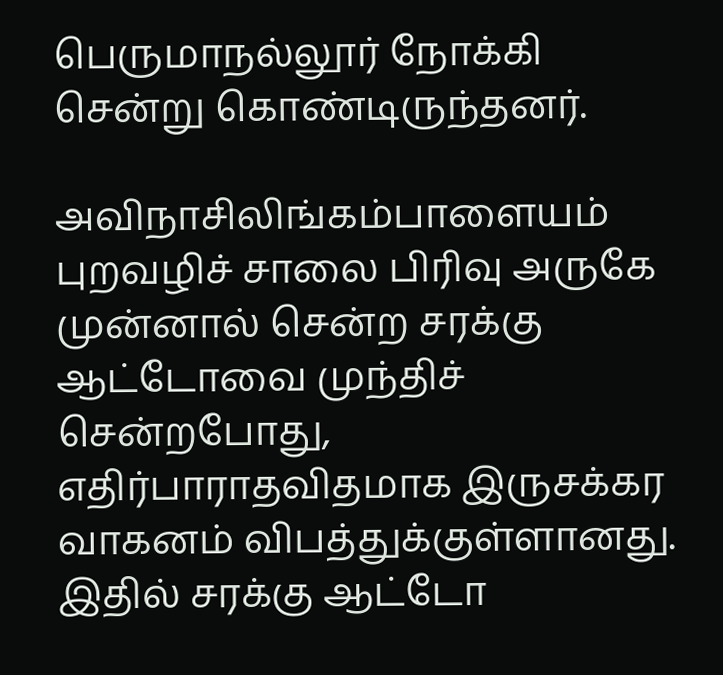பெருமாநல்லூர் நோக்கி சென்று கொண்டிருந்தனர்.

அவிநாசிலிங்கம்பாளையம் புறவழிச் சாலை பிரிவு அருகே முன்னால் சென்ற சரக்கு ஆட்டோவை முந்திச் சென்றபோது, எதிர்பாராதவிதமாக இருசக்கர வாகனம் விபத்துக்குள்ளானது. இதில் சரக்கு ஆட்டோ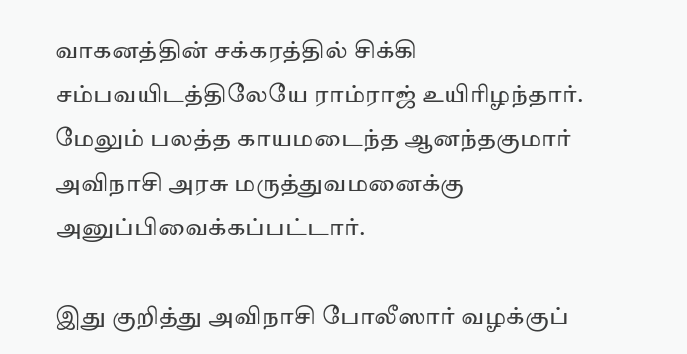வாகனத்தின் சக்கரத்தில் சிக்கி சம்பவயிடத்திலேயே ராம்ராஜ் உயிரிழந்தார். மேலும் பலத்த காயமடைந்த ஆனந்தகுமார் அவிநாசி அரசு மருத்துவமனைக்கு அனுப்பிவைக்கப்பட்டார்.

இது குறித்து அவிநாசி போலீஸார் வழக்குப்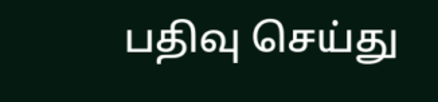பதிவு செய்து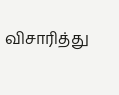விசாரித்து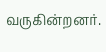வருகின்றனர்.